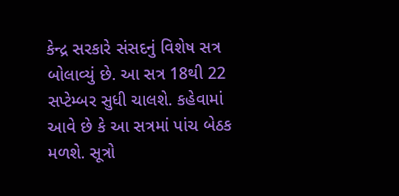કેન્દ્ર સરકારે સંસદનું વિશેષ સત્ર બોલાવ્યું છે. આ સત્ર 18થી 22 સપ્ટેમ્બર સુધી ચાલશે. કહેવામાં આવે છે કે આ સત્રમાં પાંચ બેઠક મળશે. સૂત્રો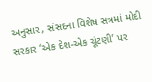અનુસાર, સંસદના વિશેષ સત્રમાં મોદી સરકાર ‘એક દેશ-એક ચૂંટણી’ પર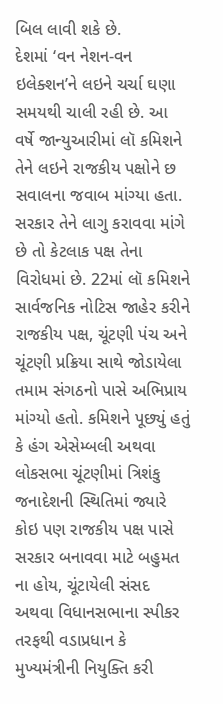બિલ લાવી શકે છે.
દેશમાં ‘વન નેશન-વન ઇલેક્શન’ને લઇને ચર્ચા ઘણા સમયથી ચાલી રહી છે. આ વર્ષે જાન્યુઆરીમાં લૉ કમિશને તેને લઇને રાજકીય પક્ષોને છ સવાલના જવાબ માંગ્યા હતા. સરકાર તેને લાગુ કરાવવા માંગે છે તો કેટલાક પક્ષ તેના વિરોધમાં છે. 22માં લૉ કમિશને સાર્વજનિક નોટિસ જાહેર કરીને રાજકીય પક્ષ, ચૂંટણી પંચ અને ચૂંટણી પ્રક્રિયા સાથે જોડાયેલા તમામ સંગઠનો પાસે અભિપ્રાય માંગ્યો હતો. કમિશને પૂછ્યું હતું કે હંગ એસેમ્બલી અથવા લોકસભા ચૂંટણીમાં ત્રિશંકુ જનાદેશની સ્થિતિમાં જ્યારે કોઇ પણ રાજકીય પક્ષ પાસે સરકાર બનાવવા માટે બહુમત ના હોય, ચૂંટાયેલી સંસદ અથવા વિધાનસભાના સ્પીકર તરફથી વડાપ્રધાન કે મુખ્યમંત્રીની નિયુક્તિ કરી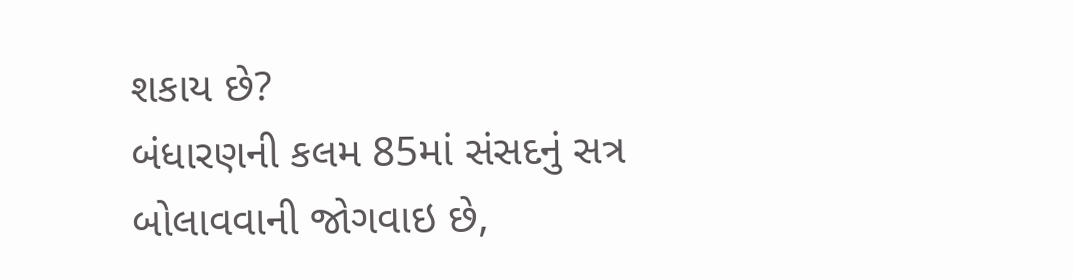શકાય છે?
બંધારણની કલમ 85માં સંસદનું સત્ર બોલાવવાની જોગવાઇ છે,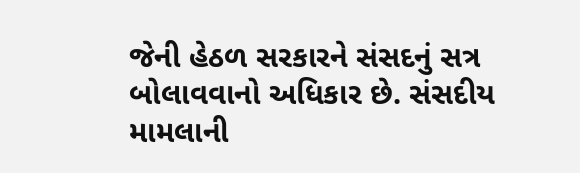જેની હેઠળ સરકારને સંસદનું સત્ર બોલાવવાનો અધિકાર છે. સંસદીય મામલાની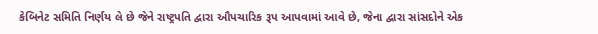કેબિનેટ સમિતિ નિર્ણય લે છે જેને રાષ્ટ્રપતિ દ્વારા ઔપચારિક રૂપ આપવામાં આવે છે, જેના દ્વારા સાંસદોને એક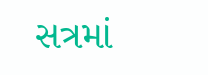સત્રમાં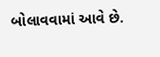બોલાવવામાં આવે છે.